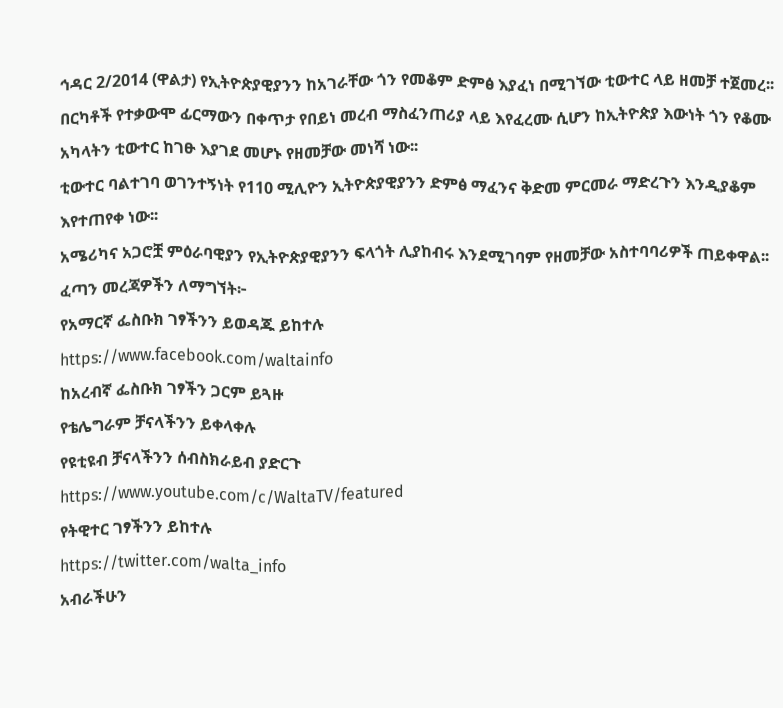ኅዳር 2/2014 (ዋልታ) የኢትዮጵያዊያንን ከአገራቸው ጎን የመቆም ድምፅ እያፈነ በሚገኘው ቲውተር ላይ ዘመቻ ተጀመረ፡፡
በርካቶች የተቃውሞ ፊርማውን በቀጥታ የበይነ መረብ ማስፈንጠሪያ ላይ እየፈረሙ ሲሆን ከኢትዮጵያ እውነት ጎን የቆሙ አካላትን ቲውተር ከገፁ እያገደ መሆኑ የዘመቻው መነሻ ነው፡፡
ቲውተር ባልተገባ ወገንተኝነት የ110 ሚሊዮን ኢትዮጵያዊያንን ድምፅ ማፈንና ቅድመ ምርመራ ማድረጉን እንዲያቆም እየተጠየቀ ነው፡፡
አሜሪካና አጋሮቿ ምዕራባዊያን የኢትዮጵያዊያንን ፍላጎት ሊያከብሩ እንደሚገባም የዘመቻው አስተባባሪዎች ጠይቀዋል፡፡
ፈጣን መረጃዎችን ለማግኘት፦
የአማርኛ ፌስቡክ ገፃችንን ይወዳጁ ይከተሉ
https://www.facebook.com/waltainfo
ከአረብኛ ፌስቡክ ገፃችን ጋርም ይጓዙ
የቴሌግራም ቻናላችንን ይቀላቀሉ
የዩቲዩብ ቻናላችንን ሰብስክራይብ ያድርጉ
https://www.youtube.com/c/WaltaTV/featured
የትዊተር ገፃችንን ይከተሉ
https://twitter.com/walta_info
አብራችሁን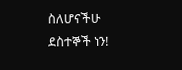ስለሆናችሁ ደስተኞች ነን!